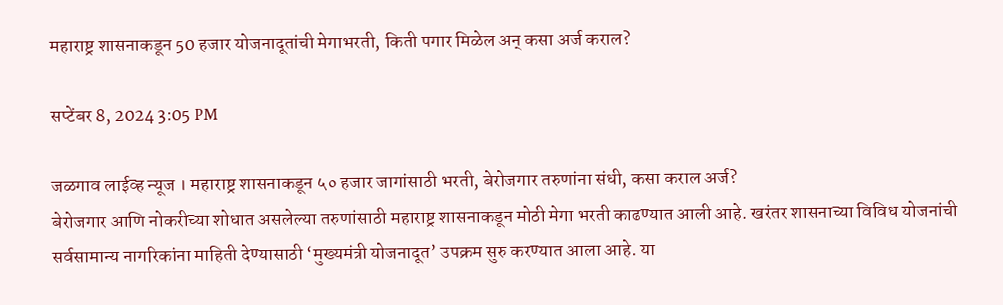महाराष्ट्र शासनाकडून 50 हजार योजनादूतांची मेगाभरती, किती पगार मिळेल अन् कसा अर्ज कराल?

सप्टेंबर 8, 2024 3:05 PM

जळगाव लाईव्ह न्यूज । महाराष्ट्र शासनाकडून ५० हजार जागांसाठी भरती, बेरोजगार तरुणांना संधी, कसा कराल अर्ज?
बेरोजगार आणि नोकरीच्या शोधात असलेल्या तरुणांसाठी महाराष्ट्र शासनाकडून मोठी मेगा भरती काढण्यात आली आहे. खरंतर शासनाच्या विविध योजनांची सर्वसामान्य नागरिकांना माहिती देण्यासाठी ‘मुख्यमंत्री योजनादूत’ उपक्रम सुरु करण्यात आला आहे. या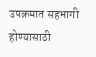उपक्रमात सहभागी होण्यासाठी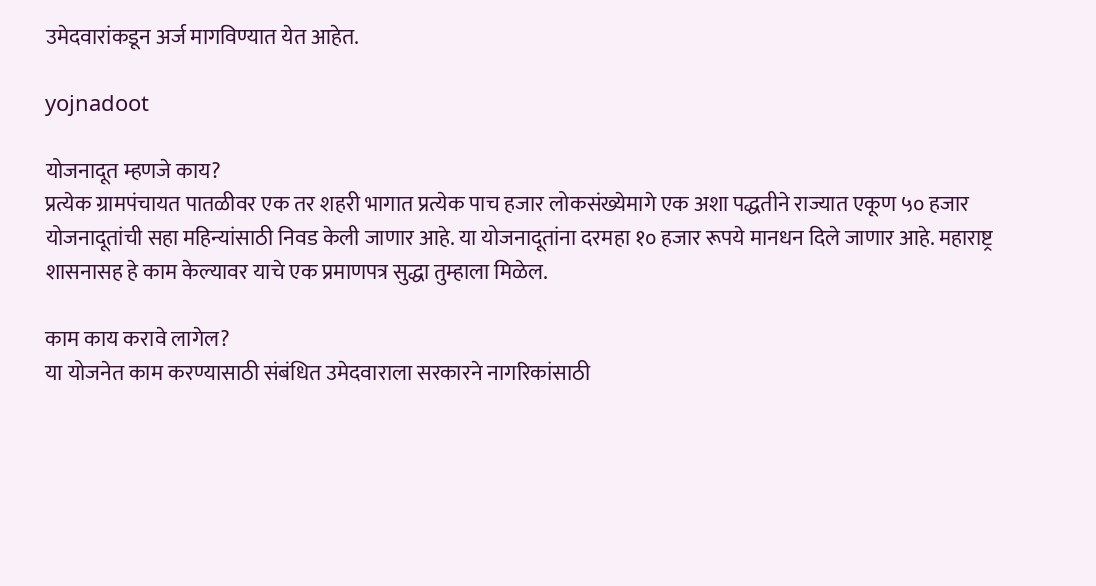उमेदवारांकडून अर्ज मागविण्यात येत आहेत.

yojnadoot

योजनादूत म्हणजे काय?
प्रत्येक ग्रामपंचायत पातळीवर एक तर शहरी भागात प्रत्येक पाच हजार लोकसंख्येमागे एक अशा पद्धतीने राज्यात एकूण ५० हजार योजनादूतांची सहा महिन्यांसाठी निवड केली जाणार आहे. या योजनादूतांना दरमहा १० हजार रूपये मानधन दिले जाणार आहे. महाराष्ट्र शासनासह हे काम केल्यावर याचे एक प्रमाणपत्र सुद्धा तुम्हाला मिळेल.

काम काय करावे लागेल?
या योजनेत काम करण्यासाठी संबंधित उमेदवाराला सरकारने नागरिकांसाठी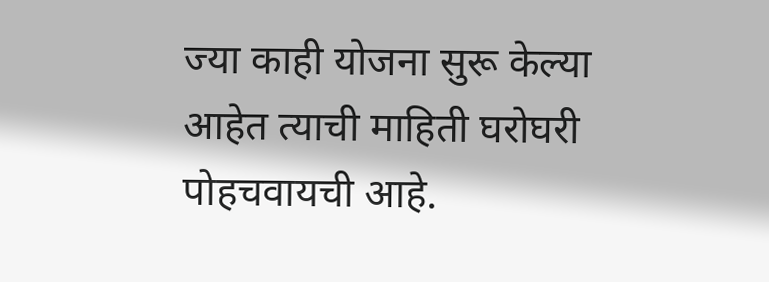ज्या काही योजना सुरू केल्या आहेत त्याची माहिती घरोघरी पोहचवायची आहे.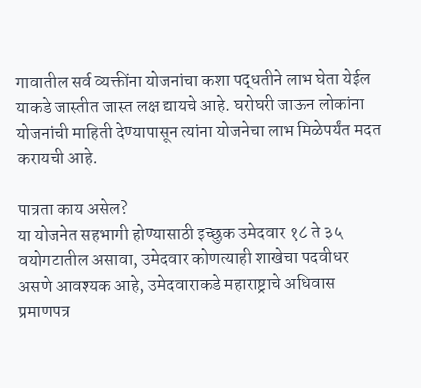गावातील सर्व व्यक्तींना योजनांचा कशा पद्धतीने लाभ घेता येईल याकडे जास्तीत जास्त लक्ष द्यायचे आहे. घरोघरी जाऊन लोकांना योजनांची माहिती देण्यापासून त्यांना योजनेचा लाभ मिळेपर्यंत मदत करायची आहे.

पात्रता काय असेल?
या योजनेत सहभागी होण्यासाठी इच्छुक उमेदवार १८ ते ३५ वयोगटातील असावा, उमेदवार कोणत्याही शाखेचा पदवीधर असणे आवश्यक आहे, उमेदवाराकडे महाराष्ट्राचे अधिवास प्रमाणपत्र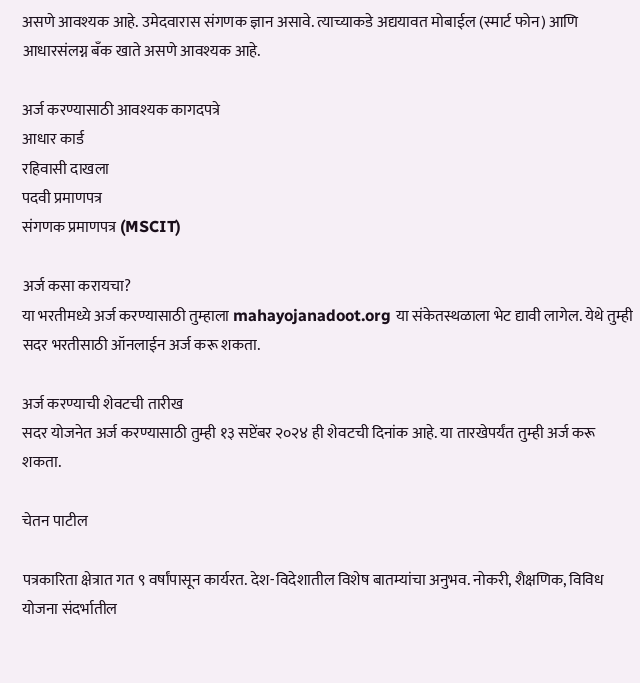असणे आवश्यक आहे. उमेदवारास संगणक ज्ञान असावे. त्याच्याकडे अद्ययावत मोबाईल (स्मार्ट फोन) आणि आधारसंलग्न बँक खाते असणे आवश्यक आहे.

अर्ज करण्यासाठी आवश्यक कागदपत्रे
आधार कार्ड
रहिवासी दाखला
पदवी प्रमाणपत्र
संगणक प्रमाणपत्र (MSCIT)

अर्ज कसा करायचा?
या भरतीमध्ये अर्ज करण्यासाठी तुम्हाला mahayojanadoot.org या संकेतस्थळाला भेट द्यावी लागेल. येथे तुम्ही सदर भरतीसाठी ऑनलाईन अर्ज करू शकता.

अर्ज करण्याची शेवटची तारीख
सदर योजनेत अर्ज करण्यासाठी तुम्ही १३ सप्टेंबर २०२४ ही शेवटची दिनांक आहे. या तारखेपर्यंत तुम्ही अर्ज करू शकता.

चेतन पाटील

पत्रकारिता क्षेत्रात गत ९ वर्षांपासून कार्यरत. देश-विदेशातील विशेष बातम्यांचा अनुभव. नोकरी, शैक्षणिक, विविध योजना संदर्भातील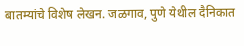बातम्यांचे विशेष लेखन. जळगाव, पुणे येथील दैनिकात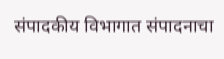संपादकीय विभागात संपादनाचा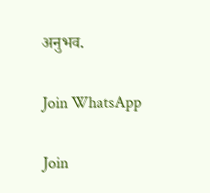अनुभव.

Join WhatsApp

Join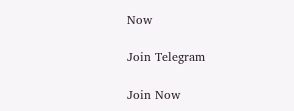Now

Join Telegram

Join Now